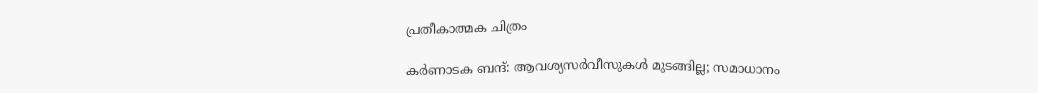പ്രതീകാത്മക ചിത്രം

കർണാടക ബന്ദ്: ആവശ്യസർവീസുകൾ മുടങ്ങില്ല; സമാധാനം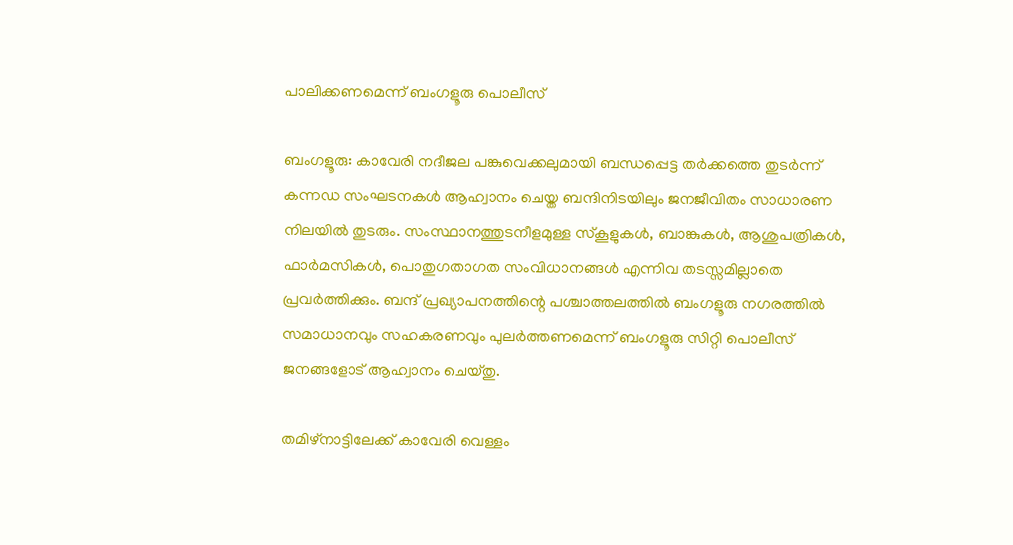പാലിക്കണമെന്ന് ബംഗളൂരു പൊലീസ്

ബംഗളൂരു: കാവേരി നദീജല പങ്കുവെക്കലുമായി ബന്ധപ്പെട്ട തർക്കത്തെ തുടർന്ന് കന്നഡ സംഘടനകൾ ആഹ്വാനം ചെയ്ത ബന്ദിനിടയിലും ജനജീവിതം സാധാരണ നിലയിൽ തുടരും. സംസ്ഥാനത്തുടനീളമുള്ള സ്കൂളുകൾ, ബാങ്കുകൾ, ആശുപത്രികൾ, ഫാർമസികൾ, പൊതുഗതാഗത സംവിധാനങ്ങൾ എന്നിവ തടസ്സമില്ലാതെ പ്രവർത്തിക്കും. ബന്ദ് പ്രഖ്യാപനത്തിന്റെ പശ്ചാത്തലത്തിൽ ബംഗളൂരു നഗരത്തിൽ സമാധാനവും സഹകരണവും പുലർത്തണമെന്ന് ബംഗളൂരു സിറ്റി പൊലീസ് ജനങ്ങളോട് ആഹ്വാനം ചെയ്തു.

തമിഴ്നാട്ടിലേക്ക് കാവേരി വെള്ളം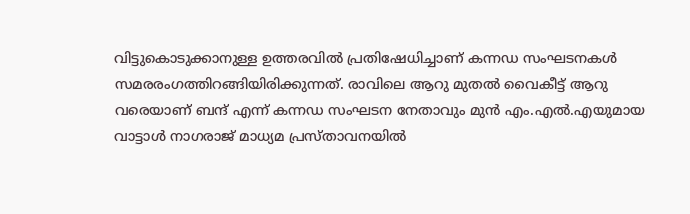വിട്ടുകൊടുക്കാനുള്ള ഉത്തരവിൽ പ്രതിഷേധിച്ചാണ് കന്നഡ സംഘടനകൾ സമരരംഗത്തിറങ്ങിയിരിക്കുന്നത്. രാവിലെ ആറു മുതൽ വൈകീട്ട് ആറു വരെയാണ് ബന്ദ് എന്ന് കന്നഡ സംഘടന നേതാവും മുൻ എം.എൽ.എയുമായ വാട്ടാൾ നാഗരാജ് മാധ്യമ പ്രസ്താവനയിൽ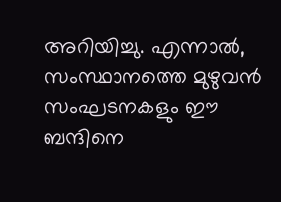അറിയിച്ചു. എന്നാൽ, സംസ്ഥാനത്തെ മുഴുവൻ സംഘടനകളും ഈ ബന്ദിനെ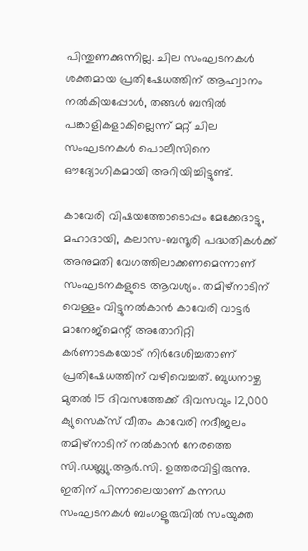പിന്തുണക്കുന്നില്ല. ചില സംഘടനകൾ ശക്തമായ പ്രതിഷേധത്തിന് ആഹ്വാനം നൽകിയപ്പോൾ, തങ്ങൾ ബന്ദിൽ പങ്കാളികളാകില്ലെന്ന് മറ്റ് ചില സംഘടനകൾ പൊലീസിനെ ഔദ്യോഗികമായി അറിയിച്ചിട്ടുണ്ട്.

കാവേരി വിഷയത്തോടൊപ്പം മേക്കേദാട്ടു, മഹാദായി, കലാസ-ബന്ദൂരി പദ്ധതികൾക്ക് അനുമതി വേഗത്തിലാക്കണമെന്നാണ് സംഘടനകളുടെ ആവശ്യം. തമിഴ്‌നാടിന് വെള്ളം വിട്ടുനൽകാൻ കാവേരി വാട്ടർ മാനേജ്‌മെന്റ് അതോറിറ്റി കർണാടകയോട് നിർദേശിച്ചതാണ് പ്രതിഷേധത്തിന് വഴിവെച്ചത്. ബുധനാഴ്ച മുതൽ 15 ദിവസത്തേക്ക് ദിവസവും 12,000 ക്യുസെക്സ് വീതം കാവേരി നദീജലം തമിഴ്‌നാടിന് നൽകാൻ നേരത്തെ സി.ഡബ്ല്യു.ആർ.സി. ഉത്തരവിട്ടിരുന്നു. ഇതിന് പിന്നാലെയാണ് കന്നഡ സംഘടനകൾ ബംഗളൂരുവിൽ സംയുക്ത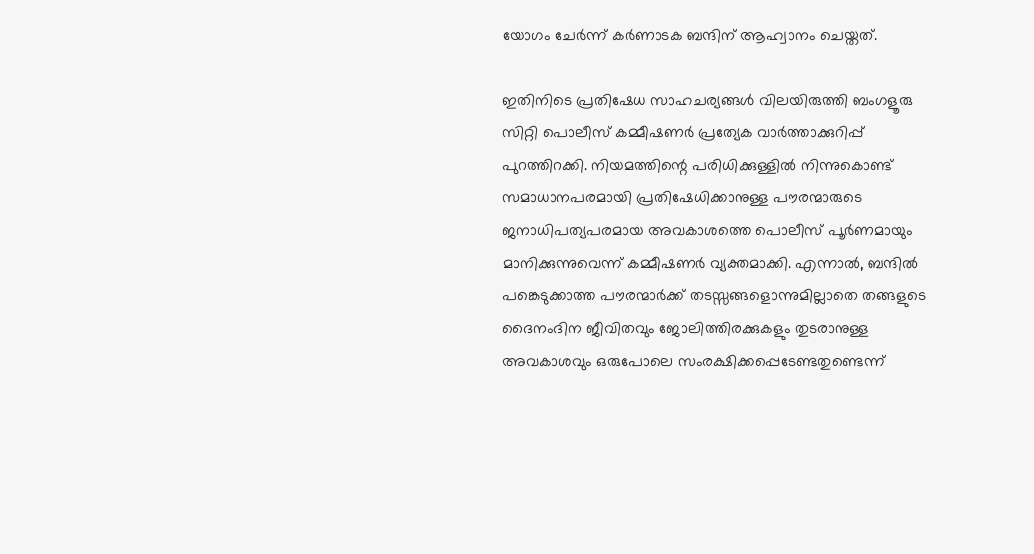യോഗം ചേർന്ന് കർണാടക ബന്ദിന് ആഹ്വാനം ചെയ്തത്.

ഇതിനിടെ പ്രതിഷേധ സാഹചര്യങ്ങൾ വിലയിരുത്തി ബംഗളൂരു സിറ്റി പൊലീസ് കമ്മീഷണർ പ്രത്യേക വാർത്താക്കുറിപ്പ് പുറത്തിറക്കി. നിയമത്തിന്റെ പരിധിക്കുള്ളിൽ നിന്നുകൊണ്ട് സമാധാനപരമായി പ്രതിഷേധിക്കാനുള്ള പൗരന്മാരുടെ ജനാധിപത്യപരമായ അവകാശത്തെ പൊലീസ് പൂർണമായും മാനിക്കുന്നുവെന്ന് കമ്മീഷണർ വ്യക്തമാക്കി. എന്നാൽ, ബന്ദിൽ പങ്കെടുക്കാത്ത പൗരന്മാർക്ക് തടസ്സങ്ങളൊന്നുമില്ലാതെ തങ്ങളുടെ ദൈനംദിന ജീവിതവും ജോലിത്തിരക്കുകളും തുടരാനുള്ള അവകാശവും ഒരുപോലെ സംരക്ഷിക്കപ്പെടേണ്ടതുണ്ടെന്ന്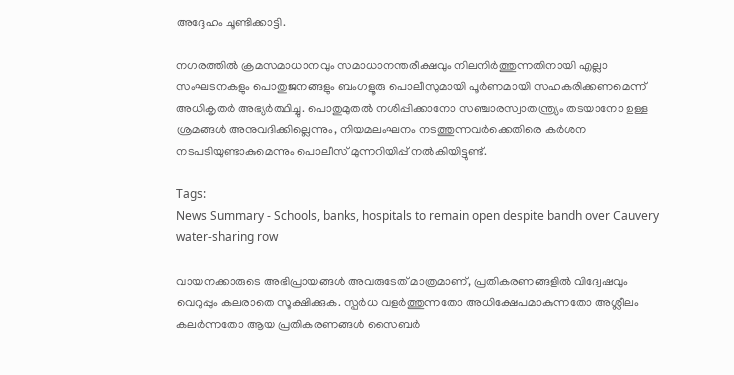അദ്ദേഹം ചൂണ്ടിക്കാട്ടി.

നഗരത്തിൽ ക്രമസമാധാനവും സമാധാനന്തരീക്ഷവും നിലനിർത്തുന്നതിനായി എല്ലാ സംഘടനകളും പൊതുജനങ്ങളും ബംഗളൂരു പൊലീസുമായി പൂർണമായി സഹകരിക്കണമെന്ന് അധികൃതർ അഭ്യർത്ഥിച്ചു. പൊതുമുതൽ നശിപ്പിക്കാനോ സഞ്ചാരസ്വാതന്ത്ര്യം തടയാനോ ഉള്ള ശ്രമങ്ങൾ അനുവദിക്കില്ലെന്നും, നിയമലംഘനം നടത്തുന്നവർക്കെതിരെ കർശന നടപടിയുണ്ടാകുമെന്നും പൊലീസ് മുന്നറിയിപ്പ് നൽകിയിട്ടുണ്ട്.

Tags:
News Summary - Schools, banks, hospitals to remain open despite bandh over Cauvery water-sharing row

വായനക്കാരുടെ അഭിപ്രായങ്ങള്‍ അവരുടേത് മാത്രമാണ്, പ്രതികരണങ്ങളിൽ വിദ്വേഷവും വെറുപ്പും കലരാതെ സൂക്ഷിക്കുക. സ്പർധ വളർത്തുന്നതോ അധിക്ഷേപമാകുന്നതോ അശ്ലീലം കലർന്നതോ ആയ പ്രതികരണങ്ങൾ സൈബർ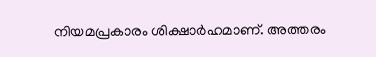നിയമപ്രകാരം ശിക്ഷാർഹമാണ്. അത്തരം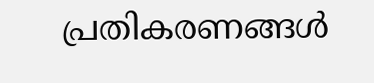പ്രതികരണങ്ങൾ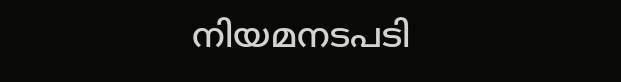നിയമനടപടി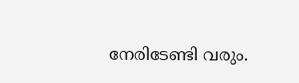നേരിടേണ്ടി വരും.